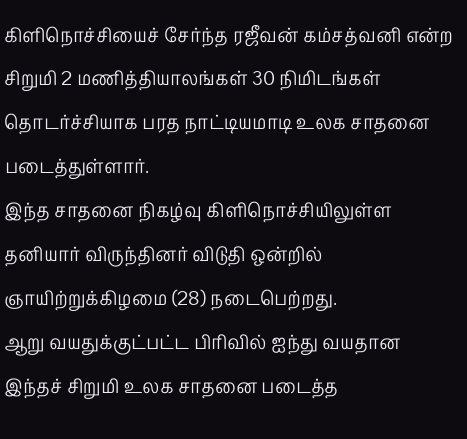கிளிநொச்சியைச் சேர்ந்த ரஜீவன் கம்சத்வனி என்ற சிறுமி 2 மணித்தியாலங்கள் 30 நிமிடங்கள் தொடர்ச்சியாக பரத நாட்டியமாடி உலக சாதனை படைத்துள்ளார்.
இந்த சாதனை நிகழ்வு கிளிநொச்சியிலுள்ள தனியார் விருந்தினர் விடுதி ஒன்றில் ஞாயிற்றுக்கிழமை (28) நடைபெற்றது.
ஆறு வயதுக்குட்பட்ட பிரிவில் ஐந்து வயதான இந்தச் சிறுமி உலக சாதனை படைத்த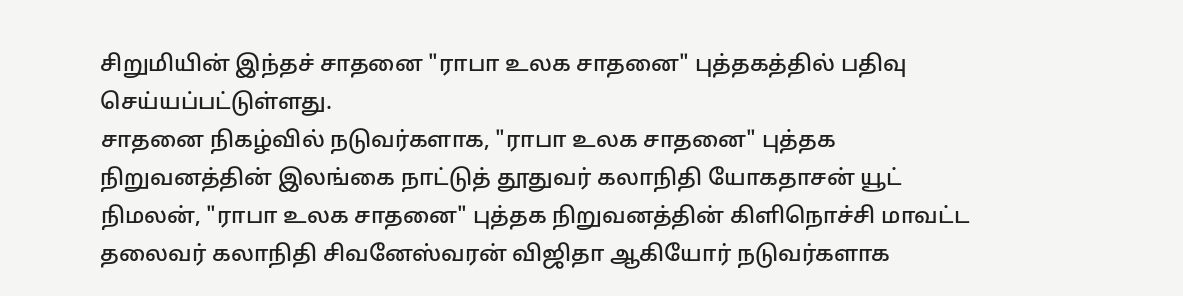சிறுமியின் இந்தச் சாதனை "ராபா உலக சாதனை" புத்தகத்தில் பதிவு செய்யப்பட்டுள்ளது.
சாதனை நிகழ்வில் நடுவர்களாக, "ராபா உலக சாதனை" புத்தக நிறுவனத்தின் இலங்கை நாட்டுத் தூதுவர் கலாநிதி யோகதாசன் யூட் நிமலன், "ராபா உலக சாதனை" புத்தக நிறுவனத்தின் கிளிநொச்சி மாவட்ட தலைவர் கலாநிதி சிவனேஸ்வரன் விஜிதா ஆகியோர் நடுவர்களாக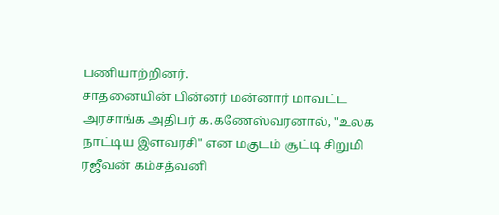பணியாற்றினர்.
சாதனையின் பின்னர் மன்னார் மாவட்ட அரசாங்க அதிபர் க.கணேஸ்வரனால், "உலக நாட்டிய இளவரசி" என மகுடம் சூட்டி சிறுமி ரஜீவன் கம்சத்வனி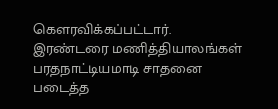கெளரவிக்கப்பட்டார்.
இரண்டரை மணித்தியாலங்கள் பரதநாட்டியமாடி சாதனை படைத்த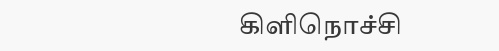கிளிநொச்சி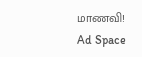மாணவி!
Ad Space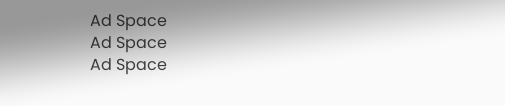Ad Space
Ad Space
Ad Space